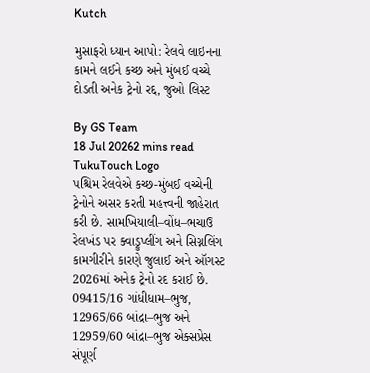Kutch

મુસાફરો ધ્યાન આપો: રેલવે લાઇનના કામને લઈને કચ્છ અને મુંબઈ વચ્ચે દોડતી અનેક ટ્રેનો રદ્દ, જુઓ લિસ્ટ

By GS Team
18 Jul 20262 mins read
TukuTouch Logo
પશ્ચિમ રેલવેએ કચ્છ-મુંબઈ વચ્ચેની ટ્રેનોને અસર કરતી મહત્ત્વની જાહેરાત કરી છે. સામખિયાલી–વોંધ–ભચાઉ રેલખંડ પર ક્વાડ્રુપ્લીંગ અને સિગ્નલિંગ કામગીરીને કારણે જુલાઈ અને ઑગસ્ટ 2026માં અનેક ટ્રેનો રદ કરાઈ છે. 09415/16 ગાંધીધામ–ભુજ, 12965/66 બાંદ્રા–ભુજ અને 12959/60 બાંદ્રા–ભુજ એક્સપ્રેસ સંપૂર્ણ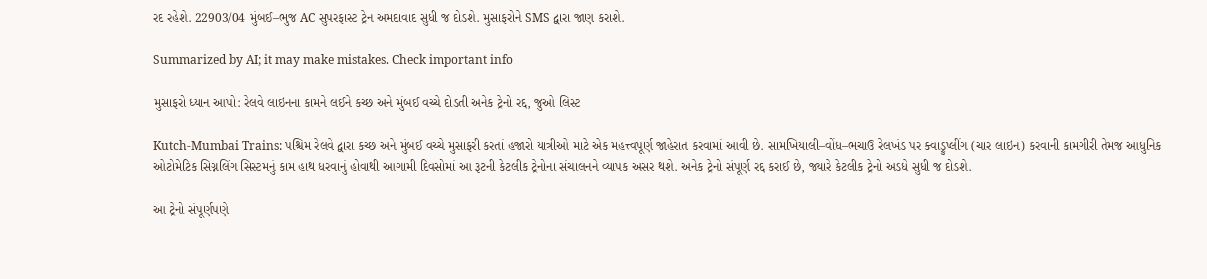રદ રહેશે. 22903/04 મુંબઈ–ભુજ AC સુપરફાસ્ટ ટ્રેન અમદાવાદ સુધી જ દોડશે. મુસાફરોને SMS દ્વારા જાણ કરાશે.

Summarized by AI; it may make mistakes. Check important info

મુસાફરો ધ્યાન આપો: રેલવે લાઇનના કામને લઈને કચ્છ અને મુંબઈ વચ્ચે દોડતી અનેક ટ્રેનો રદ્દ, જુઓ લિસ્ટ

Kutch-Mumbai Trains: પશ્ચિમ રેલવે દ્વારા કચ્છ અને મુંબઈ વચ્ચે મુસાફરી કરતાં હજારો યાત્રીઓ માટે એક મહત્ત્વપૂર્ણ જાહેરાત કરવામાં આવી છે. સામખિયાલી–વોંધ–ભચાઉ રેલખંડ પર ક્વાડ્રુપ્લીંગ (ચાર લાઇન) કરવાની કામગીરી તેમજ આધુનિક ઓટોમેટિક સિગ્નલિંગ સિસ્ટમનું કામ હાથ ધરવાનું હોવાથી આગામી દિવસોમાં આ રૂટની કેટલીક ટ્રેનોના સંચાલનને વ્યાપક અસર થશે. અનેક ટ્રેનો સંપૂર્ણ રદ્દ કરાઈ છે, જ્યારે કેટલીક ટ્રેનો અડધે સુધી જ દોડશે.

આ ટ્રેનો સંપૂર્ણપણે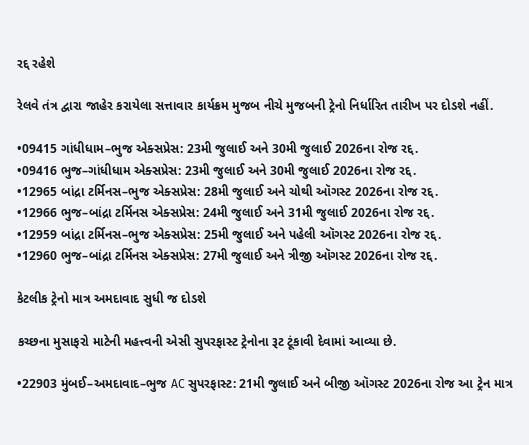રદ્દ રહેશે

રેલવે તંત્ર દ્વારા જાહેર કરાયેલા સત્તાવાર કાર્યક્રમ મુજબ નીચે મુજબની ટ્રેનો નિર્ધારિત તારીખ પર દોડશે નહીં.

•09415 ગાંધીધામ–ભુજ એક્સપ્રેસ: 23મી જુલાઈ અને 30મી જુલાઈ 2026ના રોજ રદ્દ.
•09416 ભુજ–ગાંધીધામ એક્સપ્રેસ: 23મી જુલાઈ અને 30મી જુલાઈ 2026ના રોજ રદ્દ.
•12965 બાંદ્રા ટર્મિનસ–ભુજ એક્સપ્રેસ: 28મી જુલાઈ અને ચોથી ઑગસ્ટ 2026ના રોજ રદ્દ.
•12966 ભુજ–બાંદ્રા ટર્મિનસ એક્સપ્રેસ: 24મી જુલાઈ અને 31મી જુલાઈ 2026ના રોજ રદ્દ.
•12959 બાંદ્રા ટર્મિનસ–ભુજ એક્સપ્રેસ: 25મી જુલાઈ અને પહેલી ઑગસ્ટ 2026ના રોજ રદ્દ.
•12960 ભુજ–બાંદ્રા ટર્મિનસ એક્સપ્રેસ: 27મી જુલાઈ અને ત્રીજી ઑગસ્ટ 2026ના રોજ રદ્દ.

કેટલીક ટ્રેનો માત્ર અમદાવાદ સુધી જ દોડશે

કચ્છના મુસાફરો માટેની મહત્ત્વની એસી સુપરફાસ્ટ ટ્રેનોના રૂટ ટૂંકાવી દેવામાં આવ્યા છે.

•22903 મુંબઈ–અમદાવાદ–ભુજ AC સુપરફાસ્ટ: 21મી જુલાઈ અને બીજી ઑગસ્ટ 2026ના રોજ આ ટ્રેન માત્ર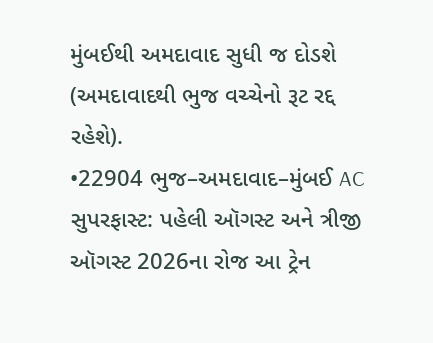મુંબઈથી અમદાવાદ સુધી જ દોડશે (અમદાવાદથી ભુજ વચ્ચેનો રૂટ રદ્દ રહેશે).
•22904 ભુજ–અમદાવાદ–મુંબઈ AC સુપરફાસ્ટ: પહેલી ઑગસ્ટ અને ત્રીજી ઑગસ્ટ 2026ના રોજ આ ટ્રેન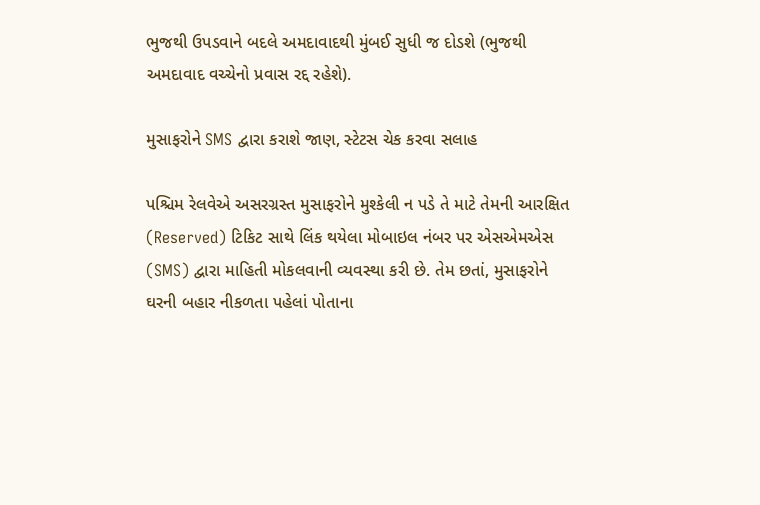ભુજથી ઉપડવાને બદલે અમદાવાદથી મુંબઈ સુધી જ દોડશે (ભુજથી અમદાવાદ વચ્ચેનો પ્રવાસ રદ્દ રહેશે).

મુસાફરોને SMS દ્વારા કરાશે જાણ, સ્ટેટસ ચેક કરવા સલાહ

પશ્ચિમ રેલવેએ અસરગ્રસ્ત મુસાફરોને મુશ્કેલી ન પડે તે માટે તેમની આરક્ષિત (Reserved) ટિકિટ સાથે લિંક થયેલા મોબાઇલ નંબર પર એસએમએસ (SMS) દ્વારા માહિતી મોકલવાની વ્યવસ્થા કરી છે. તેમ છતાં, મુસાફરોને ઘરની બહાર નીકળતા પહેલાં પોતાના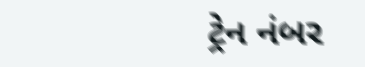ટ્રેન નંબર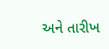અને તારીખ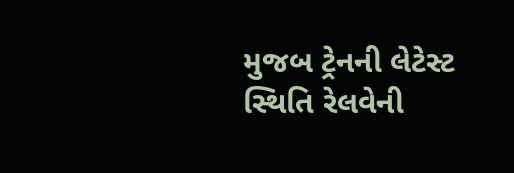મુજબ ટ્રેનની લેટેસ્ટ સ્થિતિ રેલવેની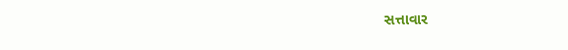સત્તાવાર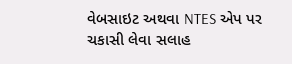વેબસાઇટ અથવા NTES એપ પર ચકાસી લેવા સલાહ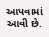આપવામાં આવી છે.